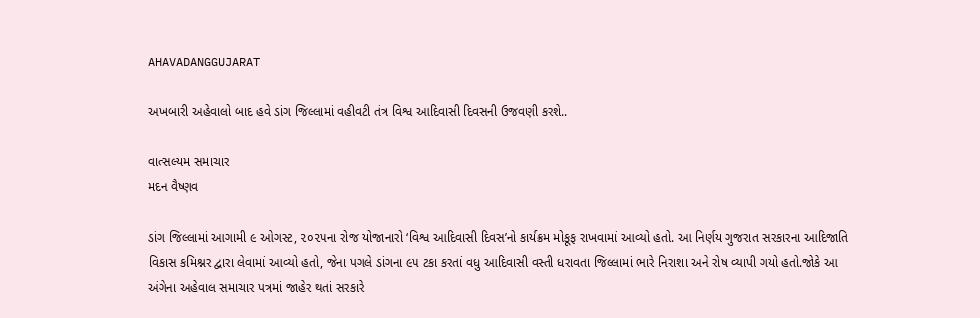AHAVADANGGUJARAT

અખબારી અહેવાલો બાદ હવે ડાંગ જિલ્લામાં વહીવટી તંત્ર વિશ્વ આદિવાસી દિવસની ઉજવણી કરશે..

વાત્સલ્યમ સમાચાર
મદન વૈષ્ણવ

ડાંગ જિલ્લામાં આગામી ૯ ઓગસ્ટ, ૨૦૨૫ના રોજ યોજાનારો ‘વિશ્વ આદિવાસી દિવસ’નો કાર્યક્રમ મોકૂફ રાખવામાં આવ્યો હતો. આ નિર્ણય ગુજરાત સરકારના આદિજાતિ વિકાસ કમિશ્નર દ્વારા લેવામાં આવ્યો હતો, જેના પગલે ડાંગના ૯૫ ટકા કરતાં વધુ આદિવાસી વસ્તી ધરાવતા જિલ્લામાં ભારે નિરાશા અને રોષ વ્યાપી ગયો હતો.જોકે આ અંગેના અહેવાલ સમાચાર પત્રમાં જાહેર થતાં સરકારે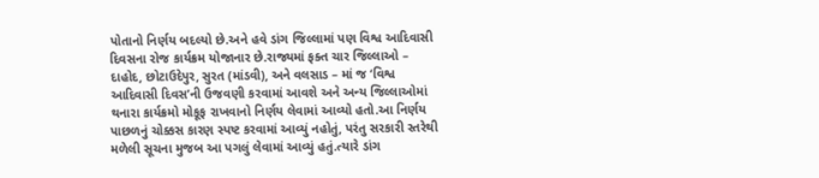પોતાનો નિર્ણય બદલ્યો છે.અને હવે ડાંગ જિલ્લામાં પણ વિશ્વ આદિવાસી દિવસના રોજ કાર્યક્રમ યોજાનાર છે.રાજ્યમાં ફક્ત ચાર જિલ્લાઓ – દાહોદ, છોટાઉદેપુર, સુરત (માંડવી), અને વલસાડ – માં જ ‘વિશ્વ આદિવાસી દિવસ’ની ઉજવણી કરવામાં આવશે અને અન્ય જિલ્લાઓમાં થનારા કાર્યક્રમો મોકૂફ રાખવાનો નિર્ણય લેવામાં આવ્યો હતો.આ નિર્ણય પાછળનું ચોક્કસ કારણ સ્પષ્ટ કરવામાં આવ્યું નહોતું, પરંતુ સરકારી સ્તરેથી મળેલી સૂચના મુજબ આ પગલું લેવામાં આવ્યું હતું.ત્યારે ડાંગ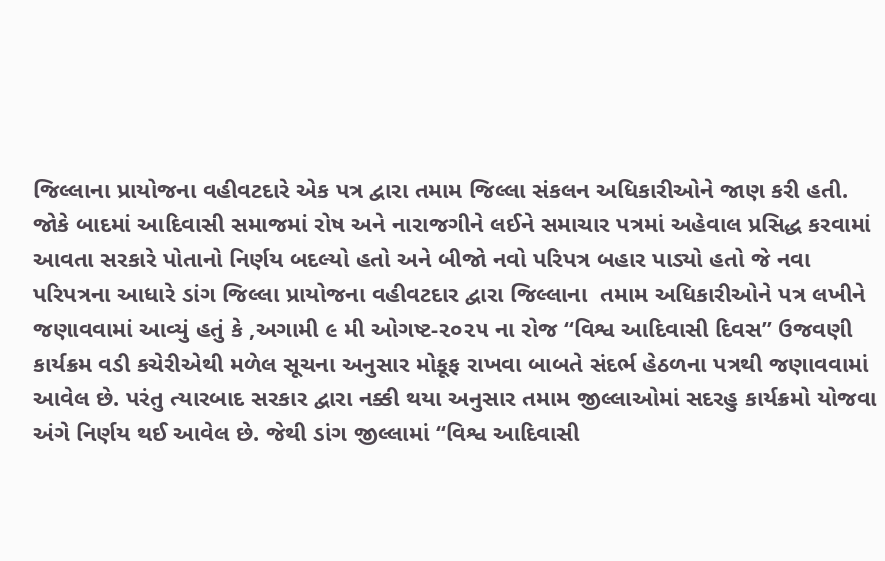જિલ્લાના પ્રાયોજના વહીવટદારે એક પત્ર દ્વારા તમામ જિલ્લા સંકલન અધિકારીઓને જાણ કરી હતી. જોકે બાદમાં આદિવાસી સમાજમાં રોષ અને નારાજગીને લઈને સમાચાર પત્રમાં અહેવાલ પ્રસિદ્ધ કરવામાં આવતા સરકારે પોતાનો નિર્ણય બદલ્યો હતો અને બીજો નવો પરિપત્ર બહાર પાડ્યો હતો જે નવા પરિપત્રના આધારે ડાંગ જિલ્લા પ્રાયોજના વહીવટદાર દ્વારા જિલ્લાના  તમામ અધિકારીઓને પત્ર લખીને જણાવવામાં આવ્યું હતું કે ,અગામી ૯ મી ઓગષ્ટ-૨૦૨૫ ના રોજ “વિશ્વ આદિવાસી દિવસ” ઉજવણી કાર્યક્રમ વડી કચેરીએથી મળેલ સૂચના અનુસાર મોકૂફ રાખવા બાબતે સંદર્ભ હેઠળના પત્રથી જણાવવામાં આવેલ છે. પરંતુ ત્યારબાદ સરકાર દ્વારા નક્કી થયા અનુસાર તમામ જીલ્લાઓમાં સદરહુ કાર્યક્રમો યોજવા અંગે નિર્ણય થઈ આવેલ છે. જેથી ડાંગ જીલ્લામાં “વિશ્વ આદિવાસી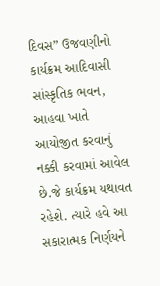દિવસ” ઉજવણીનો કાર્યક્રમ આદિવાસી સાંસ્કૃતિક ભવન, આહવા ખાતે આયોજીત કરવાનું નક્કી કરવામાં આવેલ છે.જે કાર્યક્રમ યથાવત રહેશે. ત્યારે હવે આ સકારાત્મક નિર્ણયને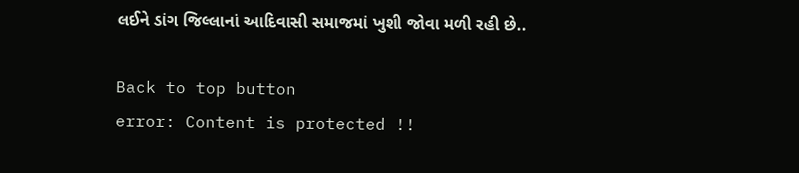લઈને ડાંગ જિલ્લાનાં આદિવાસી સમાજમાં ખુશી જોવા મળી રહી છે..

Back to top button
error: Content is protected !!